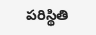పరిస్థితి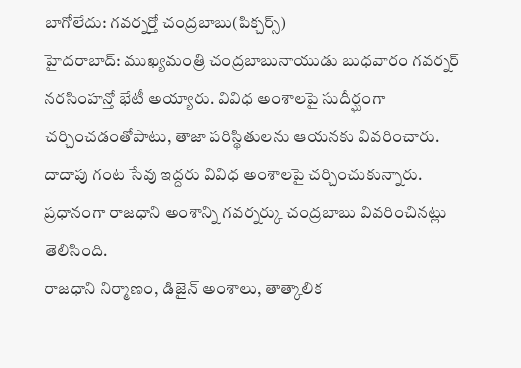బాగోలేదు: గవర్నర్తో చంద్రబాబు(పిక్చర్స్)
హైదరాబాద్: ముఖ్యమంత్రి చంద్రబాబునాయుడు బుధవారం గవర్నర్ నరసింహన్తో భేటీ అయ్యారు. వివిధ అంశాలపై సుదీర్ఘంగా చర్చించడంతోపాటు, తాజా పరిస్థితులను ఆయనకు వివరించారు. దాదాపు గంట సేవు ఇద్దరు వివిధ అంశాలపై చర్చించుకున్నారు. ప్రధానంగా రాజధాని అంశాన్ని గవర్నర్కు చంద్రబాబు వివరించినట్లు తెలిసింది.
రాజధాని నిర్మాణం, డిజైన్ అంశాలు, తాత్కాలిక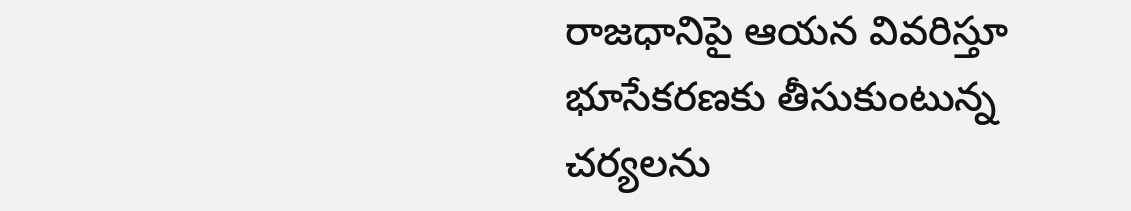రాజధానిపై ఆయన వివరిస్తూ భూసేకరణకు తీసుకుంటున్న చర్యలను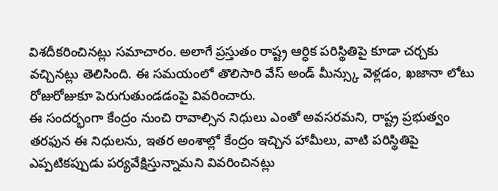విశదీకరించినట్లు సమాచారం. అలాగే ప్రస్తుతం రాష్ట్ర ఆర్ధిక పరిస్థితిపై కూడా చర్చకు వచ్చినట్లు తెలిసింది. ఈ సమయంలో తొలిసారి వేస్ అండ్ మీన్స్కు వెళ్లడం, ఖజానా లోటు రోజురోజుకూ పెరుగుతుండడంపై వివరించారు.
ఈ సందర్భంగా కేంద్రం నుంచి రావాల్సిన నిధులు ఎంతో అవసరమని, రాష్ట్ర ప్రభుత్వం తరఫున ఈ నిధులను, ఇతర అంశాల్లో కేంద్రం ఇచ్చిన హామీలు, వాటి పరిస్థితిపై ఎప్పటికప్పుడు పర్యవేక్షిస్తున్నామని వివరించినట్లు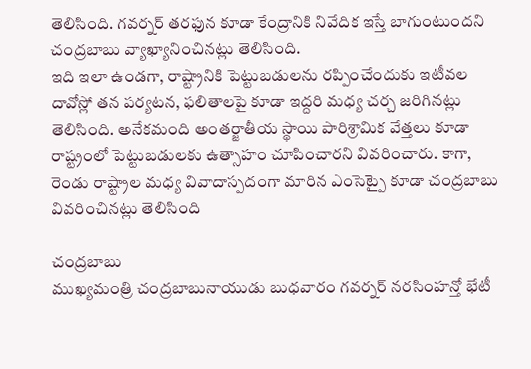తెలిసింది. గవర్నర్ తరఫున కూడా కేంద్రానికి నివేదిక ఇస్తే బాగుంటుందని చంద్రబాబు వ్యాఖ్యానించినట్లు తెలిసింది.
ఇది ఇలా ఉండగా, రాష్ట్రానికి పెట్టుబడులను రప్పించేందుకు ఇటీవల దావోస్లో తన పర్యటన, ఫలితాలపై కూడా ఇద్దరి మధ్య చర్చ జరిగినట్లు తెలిసింది. అనేకమంది అంతర్జాతీయ స్థాయి పారిశ్రామిక వేత్తలు కూడా రాష్ట్రంలో పెట్టుబడులకు ఉత్సాహం చూపించారని వివరించారు. కాగా, రెండు రాష్ట్రాల మధ్య వివాదాస్పదంగా మారిన ఎంసెట్పై కూడా చంద్రబాబు వివరించినట్లు తెలిసింది

చంద్రబాబు
ముఖ్యమంత్రి చంద్రబాబునాయుడు బుధవారం గవర్నర్ నరసింహన్తో భేటీ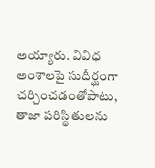అయ్యారు. వివిధ అంశాలపై సుదీర్ఘంగా చర్చించడంతోపాటు, తాజా పరిస్థితులను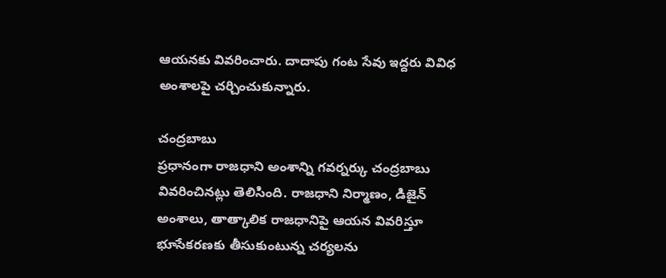ఆయనకు వివరించారు. దాదాపు గంట సేవు ఇద్దరు వివిధ అంశాలపై చర్చించుకున్నారు.

చంద్రబాబు
ప్రధానంగా రాజధాని అంశాన్ని గవర్నర్కు చంద్రబాబు వివరించినట్లు తెలిసింది. రాజధాని నిర్మాణం, డిజైన్ అంశాలు, తాత్కాలిక రాజధానిపై ఆయన వివరిస్తూ భూసేకరణకు తీసుకుంటున్న చర్యలను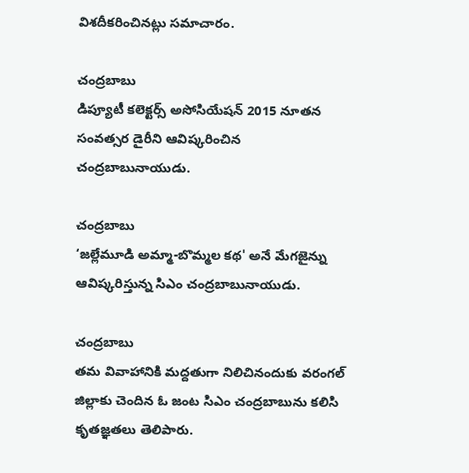విశదీకరించినట్లు సమాచారం.

చంద్రబాబు
డిప్యూటీ కలెక్టర్స్ అసోసియేషన్ 2015 నూతన సంవత్సర డైరీని ఆవిష్కరించిన చంద్రబాబునాయుడు.

చంద్రబాబు
‘జల్లేమూడి అమ్మా-బొమ్మల కథ' అనే మేగజైన్ను ఆవిష్కరిస్తున్న సిఎం చంద్రబాబునాయుడు.

చంద్రబాబు
తమ వివాహానికి మద్దతుగా నిలిచినందుకు వరంగల్ జిల్లాకు చెందిన ఓ జంట సిఎం చంద్రబాబును కలిసి కృతజ్ఞతలు తెలిపారు.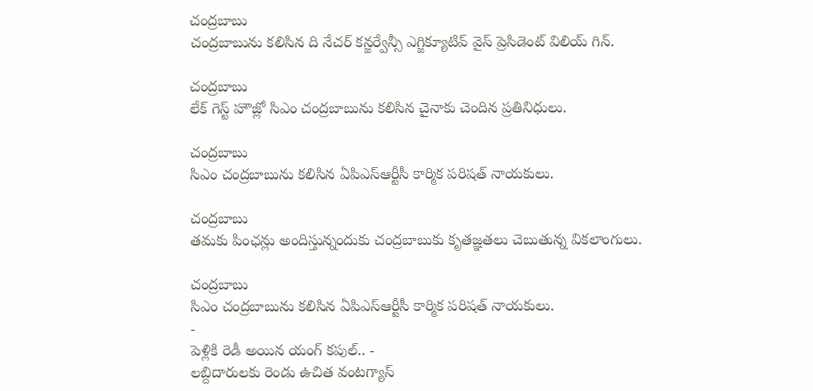చంద్రబాబు
చంద్రబాబును కలిసిన ది నేచర్ కన్జర్వేన్సీ ఎగ్జిక్యూటివ్ వైస్ ప్రెసిడెంట్ విలియ్ గిన్.

చంద్రబాబు
లేక్ గెస్ట్ హౌజ్లో సిఎం చంద్రబాబును కలిసిన చైనాకు చెందిన ప్రతినిధులు.

చంద్రబాబు
సిఎం చంద్రబాబును కలిసిన ఏపిఎస్ఆర్టీసీ కార్మిక పరిషత్ నాయకులు.

చంద్రబాబు
తమకు పింఛన్లు అందిస్తున్నందుకు చంద్రబాబుకు కృతజ్ఞతలు చెబుతున్న వికలాంగులు.

చంద్రబాబు
సిఎం చంద్రబాబును కలిసిన ఏపిఎస్ఆర్టీసీ కార్మిక పరిషత్ నాయకులు.
-
పెళ్లికి రెడీ అయిన యంగ్ కపుల్.. -
లబ్దిదారులకు రెండు ఉచిత వంటగ్యాస్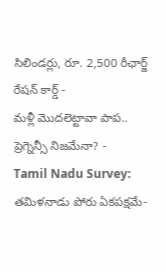సిలిండర్లు, రూ. 2,500 రీఛార్జ్ రేషన్ కార్డ్ -
మళ్లీ మొదలెట్టావా పాప.. ప్రెగ్నెన్సీ నిజమేనా? -
Tamil Nadu Survey: తమిళనాడు పోరు ఏకపక్షమే-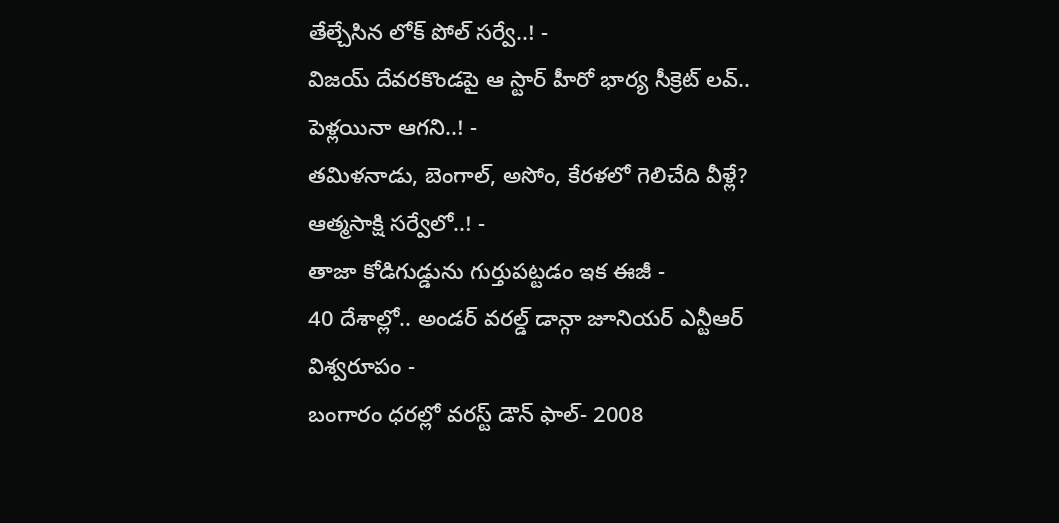తేల్చేసిన లోక్ పోల్ సర్వే..! -
విజయ్ దేవరకొండపై ఆ స్టార్ హీరో భార్య సీక్రెట్ లవ్.. పెళ్లయినా ఆగని..! -
తమిళనాడు, బెంగాల్, అసోం, కేరళలో గెలిచేది వీళ్లే? ఆత్మసాక్షి సర్వేలో..! -
తాజా కోడిగుడ్డును గుర్తుపట్టడం ఇక ఈజీ -
40 దేశాల్లో.. అండర్ వరల్డ్ డాన్గా జూనియర్ ఎన్టీఆర్ విశ్వరూపం -
బంగారం ధరల్లో వరస్ట్ డౌన్ ఫాల్- 2008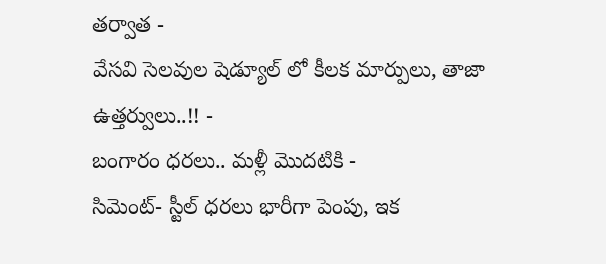తర్వాత -
వేసవి సెలవుల షెడ్యూల్ లో కీలక మార్పులు, తాజా ఉత్తర్వులు..!! -
బంగారం ధరలు.. మళ్లీ మొదటికి -
సిమెంట్- స్టీల్ ధరలు భారీగా పెంపు, ఇక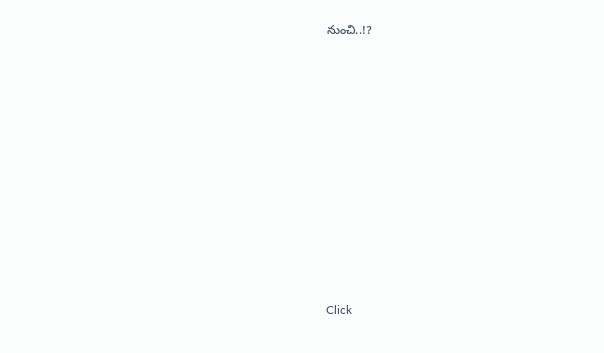నుంచి..!?












Click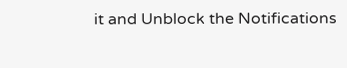it and Unblock the Notifications